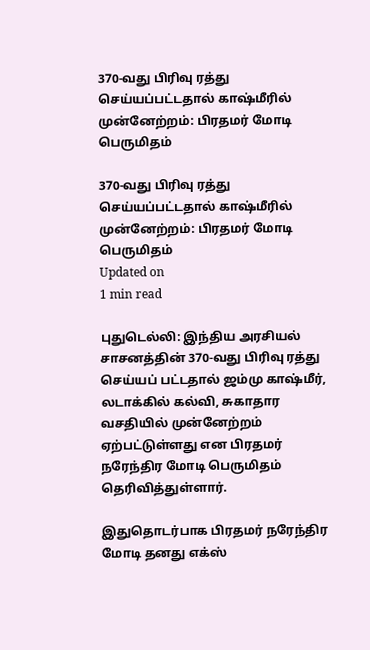370-வது பிரிவு ரத்து செய்யப்பட்டதால் காஷ்மீரில் முன்னேற்றம்: பிரதமர் மோடி பெருமிதம்

370-வது பிரிவு ரத்து செய்யப்பட்டதால் காஷ்மீரில் முன்னேற்றம்: பிரதமர் மோடி பெருமிதம்
Updated on
1 min read

புதுடெல்லி: இந்திய அரசியல் சாசனத்தின் 370-வது பிரிவு ரத்து செய்யப் பட்டதால் ஜம்மு காஷ்மீர், லடாக்கில் கல்வி, சுகாதார வசதியில் முன்னேற்றம் ஏற்பட்டுள்ளது என பிரதமர் நரேந்திர மோடி பெருமிதம் தெரிவித்துள்ளார்.

இதுதொடர்பாக பிரதமர் நரேந்திர மோடி தனது எக்ஸ்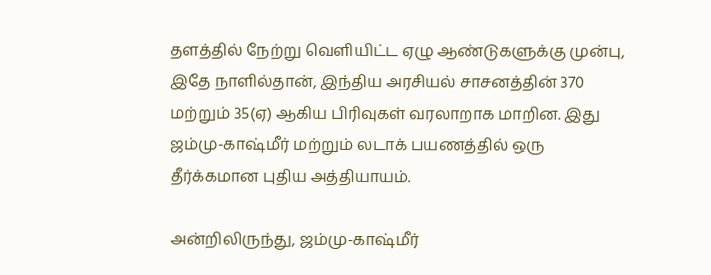தளத்தில் நேற்று வெளியிட்ட ஏழு ஆண்டுகளுக்கு முன்பு, இதே நாளில்தான், இந்திய அரசியல் சாசனத்தின் 370 மற்றும் 35(ஏ) ஆகிய பிரிவுகள் வரலாறாக மாறின. இது ஜம்மு-காஷ்மீர் மற்றும் லடாக் பயணத்தில் ஒரு தீர்க்கமான புதிய அத்தியாயம்.

அன்றிலிருந்து, ஜம்மு-காஷ்மீர்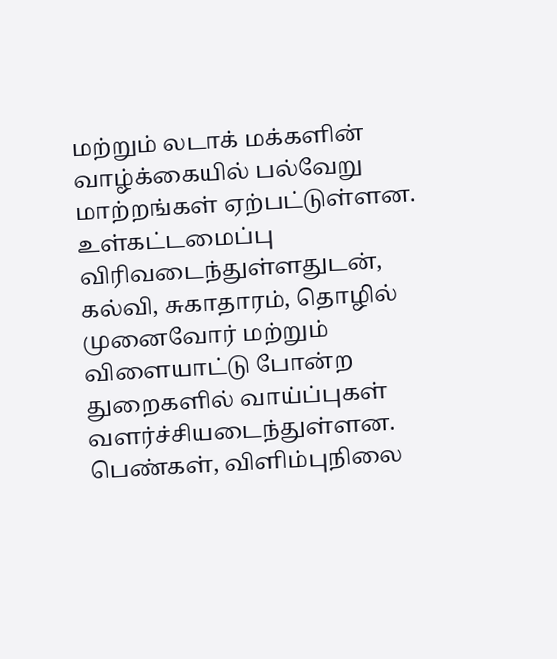மற்றும் லடாக் மக்களின் வாழ்க்கையில் பல்வேறு மாற்றங்கள் ஏற்பட்டுள்ளன. உள்கட்டமைப்பு விரிவடைந்துள்ளதுடன், கல்வி, சுகாதாரம், தொழில் முனைவோர் மற்றும் விளையாட்டு போன்ற துறைகளில் வாய்ப்புகள் வளர்ச்சியடைந்துள்ளன. பெண்கள், விளிம்புநிலை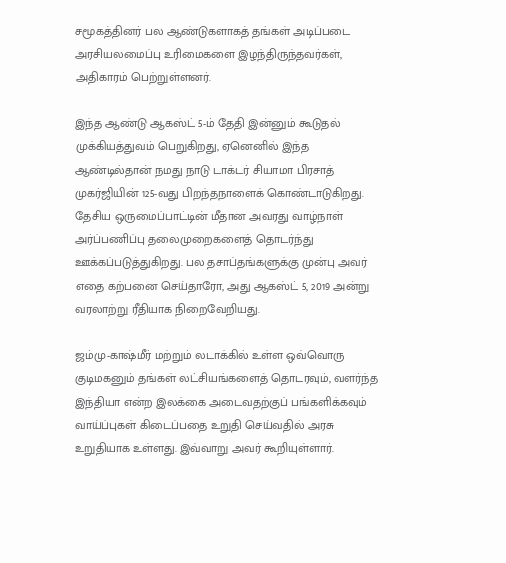சமூகத்தினர் பல ஆண்டுகளாகத் தங்கள் அடிப்படை அரசியலமைப்பு உரிமைகளை இழந்திருந்தவர்கள், அதிகாரம் பெற்றுள்ளனர்.

இந்த ஆண்டு ஆகஸ்ட் 5-ம் தேதி இன்னும் கூடுதல் முக்கியத்துவம் பெறுகிறது, ஏனெனில் இந்த ஆண்டில்தான் நமது நாடு டாக்டர் சியாமா பிரசாத் முகர்ஜியின் 125-வது பிறந்தநாளைக் கொண்டாடுகிறது. தேசிய ஒருமைப்பாட்டின் மீதான அவரது வாழ்நாள் அர்ப்பணிப்பு தலைமுறைகளைத் தொடர்ந்து ஊக்கப்படுத்துகிறது. பல தசாப்தங்களுக்கு முன்பு அவர் எதை கற்பனை செய்தாரோ, அது ஆகஸ்ட் 5, 2019 அன்று வரலாற்று ரீதியாக நிறைவேறியது.

ஜம்மு-காஷ்மீர் மற்றும் லடாக்கில் உள்ள ஒவ்வொரு குடிமகனும் தங்கள் லட்சியங்களைத் தொடரவும், வளர்ந்த இந்தியா என்ற இலக்கை அடைவதற்குப் பங்களிக்கவும் வாய்ப்புகள் கிடைப்பதை உறுதி செய்வதில் அரசு உறுதியாக உள்ளது. இவ்வாறு அவர் கூறியுள்ளார்.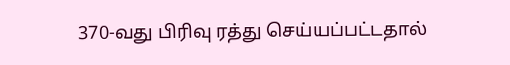370-வது பிரிவு ரத்து செய்யப்பட்டதால்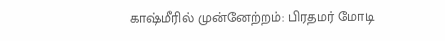காஷ்மீரில் முன்னேற்றம்: பிரதமர் மோடி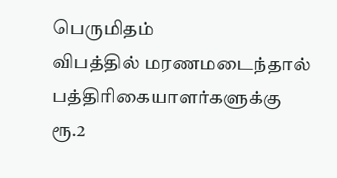பெருமிதம்
விபத்தில் மரணமடைந்தால் பத்திரிகையாளர்களுக்கு ரூ.2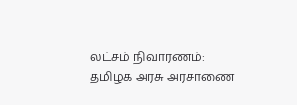லட்சம் நிவாரணம்: தமிழக அரசு அரசாணை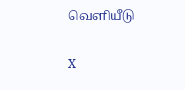வெளியீடு

X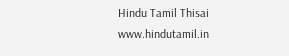Hindu Tamil Thisai
www.hindutamil.in